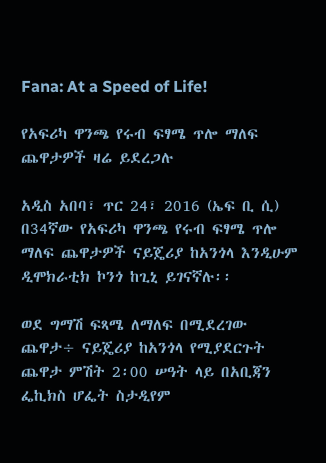Fana: At a Speed of Life!

የአፍሪካ ዋንጫ የሩብ ፍፃሜ ጥሎ ማለፍ ጨዋታዎች ዛሬ ይደረጋሉ

አዲስ አበባ፣ ጥር 24፣ 2016 (ኤፍ ቢ ሲ) በ34ኛው የአፍሪካ ዋንጫ የሩብ ፍፃሜ ጥሎ ማለፍ ጨዋታዎች ናይጄሪያ ከአንጎላ እንዲሁም ዲሞክራቲክ ኮንጎ ከጊኒ ይገናኛሉ፡፡

ወደ ግማሽ ፍጻሜ ለማለፍ በሚደረገው ጨዋታ÷ ናይጄሪያ ከአንጎላ የሚያደርጉት ጨዋታ ምሽት 2፡00 ሠዓት ላይ በአቢጃን ፌኪክስ ሆፌት ስታዲየም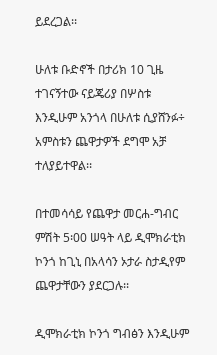ይደረጋል፡፡

ሁለቱ ቡድኖች በታሪክ 10 ጊዜ ተገናኝተው ናይጄሪያ በሦስቱ  እንዲሁም አንጎላ በሁለቱ ሲያሸንፉ÷ አምስቱን ጨዋታዎች ደግሞ አቻ ተለያይተዋል፡፡

በተመሳሳይ የጨዋታ መርሐ-ግብር ምሽት 5፡00 ሠዓት ላይ ዲሞክራቲክ ኮንጎ ከጊኒ በአላሳን ኦታራ ስታዲየም ጨዋታቸውን ያደርጋሉ፡፡

ዲሞክራቲክ ኮንጎ ግብፅን እንዲሁም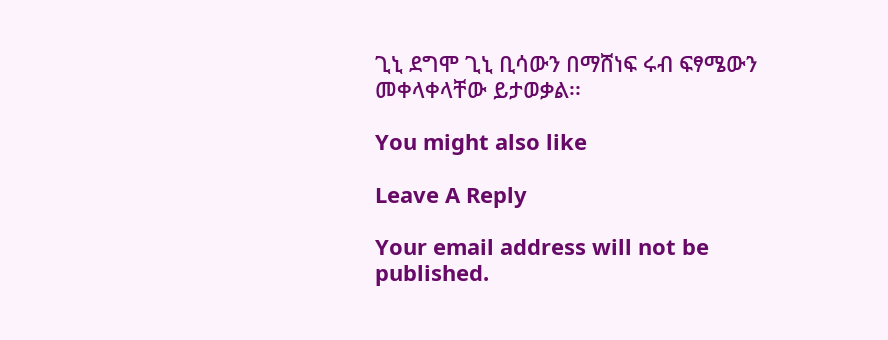ጊኒ ደግሞ ጊኒ ቢሳውን በማሸነፍ ሩብ ፍፃሜውን መቀላቀላቸው ይታወቃል፡፡

You might also like

Leave A Reply

Your email address will not be published.